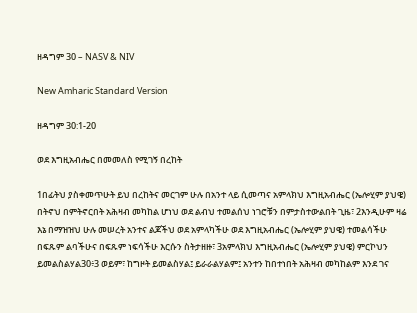ዘዳግም 30 – NASV & NIV

New Amharic Standard Version

ዘዳግም 30:1-20

ወደ እግዚአብሔር በመመለስ የሚገኝ በረከት

1በፊትህ ያስቀመጥሁት ይህ በረከትና መርገም ሁሉ በአንተ ላይ ሲመጣና አምላክህ እግዚአብሔር (ኤሎሂም ያህዌ) በትኖህ በምትኖርበት አሕዛብ መካከል ሆነህ ወደ ልብህ ተመልሰህ ነገሮቹን በምታስተውልበት ጊዜ፣ 2እንዲሁም ዛሬ እኔ በማዝዝህ ሁሉ መሠረት አንተና ልጆችህ ወደ አምላካችሁ ወደ እግዚአብሔር (ኤሎሂም ያህዌ) ተመልሳችሁ በፍጹም ልባችሁና በፍጹም ነፍሳችሁ እርሱን ስትታዘዙ፣ 3አምላክህ እግዚአብሔር (ኤሎሂም ያህዌ) ምርኮህን ይመልስልሃል30፥3 ወይም፣ ከግዞት ይመልስሃል፤ ይራራልሃልም፤ አንተን ከበተነበት አሕዛብ መካከልም እንደ ገና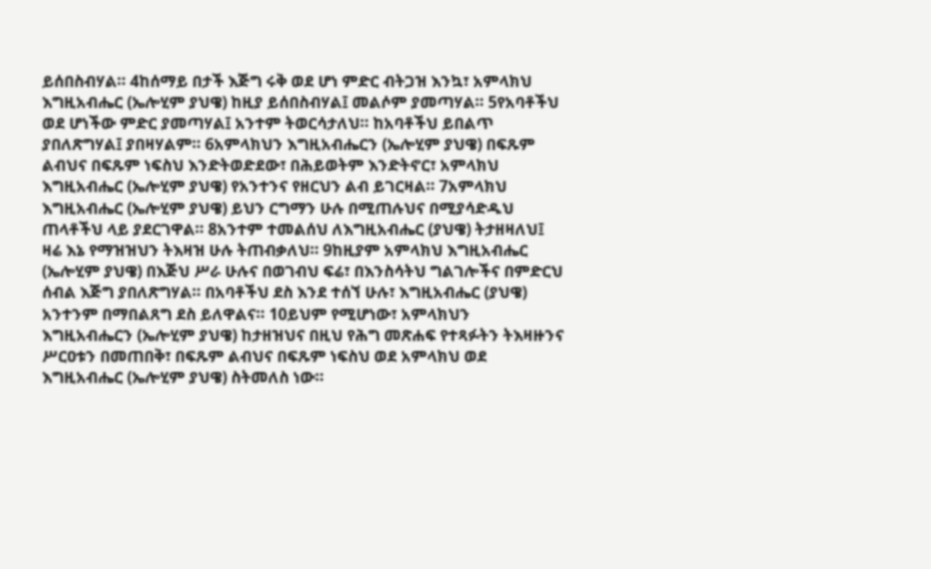ይሰበስብሃል። 4ከሰማይ በታች እጅግ ሩቅ ወደ ሆነ ምድር ብትጋዝ እንኳ፣ አምላክህ እግዚአብሔር (ኤሎሂም ያህዌ) ከዚያ ይሰበስብሃል፤ መልሶም ያመጣሃል። 5የአባቶችህ ወደ ሆነችው ምድር ያመጣሃል፤ አንተም ትወርሳታለህ። ከአባቶችህ ይበልጥ ያበለጽግሃል፤ ያበዛሃልም። 6አምላክህን እግዚአብሔርን (ኤሎሂም ያህዌ) በፍጹም ልብህና በፍጹም ነፍስህ እንድትወድደው፣ በሕይወትም እንድትኖር፣ አምላክህ እግዚአብሔር (ኤሎሂም ያህዌ) የአንተንና የዘርህን ልብ ይገርዛል። 7አምላክህ እግዚአብሔር (ኤሎሂም ያህዌ) ይህን ርግማን ሁሉ በሚጠሉህና በሚያሳድዱህ ጠላቶችህ ላይ ያደርገዋል። 8አንተም ተመልሰህ ለእግዚአብሔር (ያህዌ) ትታዘዛለህ፤ ዛሬ እኔ የማዝዝህን ትእዛዝ ሁሉ ትጠብቃለህ። 9ከዚያም አምላክህ እግዚአብሔር (ኤሎሂም ያህዌ) በእጅህ ሥራ ሁሉና በወገብህ ፍሬ፣ በእንስሳትህ ግልገሎችና በምድርህ ሰብል እጅግ ያበለጽግሃል። በአባቶችህ ደስ እንደ ተሰኘ ሁሉ፣ እግዚአብሔር (ያህዌ) አንተንም በማበልጸግ ደስ ይለዋልና። 10ይህም የሚሆነው፣ አምላክህን እግዚአብሔርን (ኤሎሂም ያህዌ) ከታዘዝህና በዚህ የሕግ መጽሐፍ የተጻፉትን ትእዛዙንና ሥርዐቱን በመጠበቅ፣ በፍጹም ልብህና በፍጹም ነፍስህ ወደ አምላክህ ወደ እግዚአብሔር (ኤሎሂም ያህዌ) ስትመለስ ነው።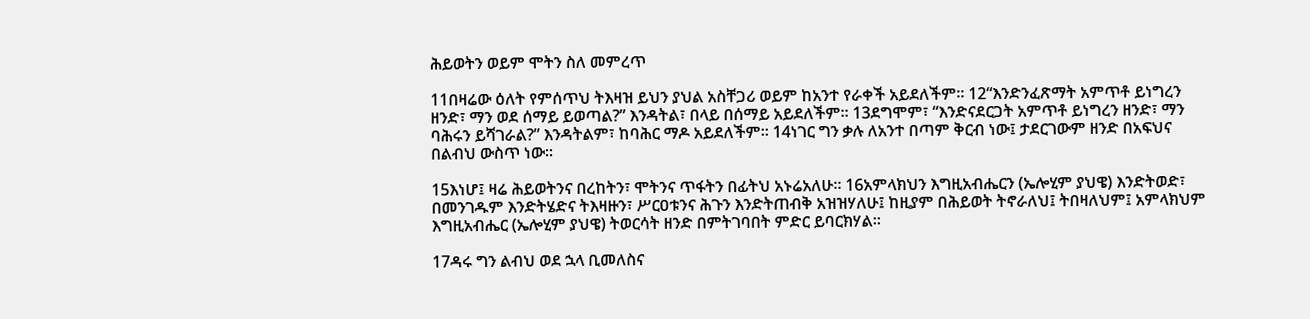ሕይወትን ወይም ሞትን ስለ መምረጥ

11በዛሬው ዕለት የምሰጥህ ትእዛዝ ይህን ያህል አስቸጋሪ ወይም ከአንተ የራቀች አይደለችም። 12“እንድንፈጽማት አምጥቶ ይነግረን ዘንድ፣ ማን ወደ ሰማይ ይወጣል?” እንዳትል፣ በላይ በሰማይ አይደለችም። 13ደግሞም፣ “እንድናደርጋት አምጥቶ ይነግረን ዘንድ፣ ማን ባሕሩን ይሻገራል?” እንዳትልም፣ ከባሕር ማዶ አይደለችም። 14ነገር ግን ቃሉ ለአንተ በጣም ቅርብ ነው፤ ታደርገውም ዘንድ በአፍህና በልብህ ውስጥ ነው።

15እነሆ፤ ዛሬ ሕይወትንና በረከትን፣ ሞትንና ጥፋትን በፊትህ አኑሬአለሁ። 16አምላክህን እግዚአብሔርን (ኤሎሂም ያህዌ) እንድትወድ፣ በመንገዱም እንድትሄድና ትእዛዙን፣ ሥርዐቱንና ሕጉን እንድትጠብቅ አዝዝሃለሁ፤ ከዚያም በሕይወት ትኖራለህ፤ ትበዛለህም፤ አምላክህም እግዚአብሔር (ኤሎሂም ያህዌ) ትወርሳት ዘንድ በምትገባበት ምድር ይባርክሃል።

17ዳሩ ግን ልብህ ወደ ኋላ ቢመለስና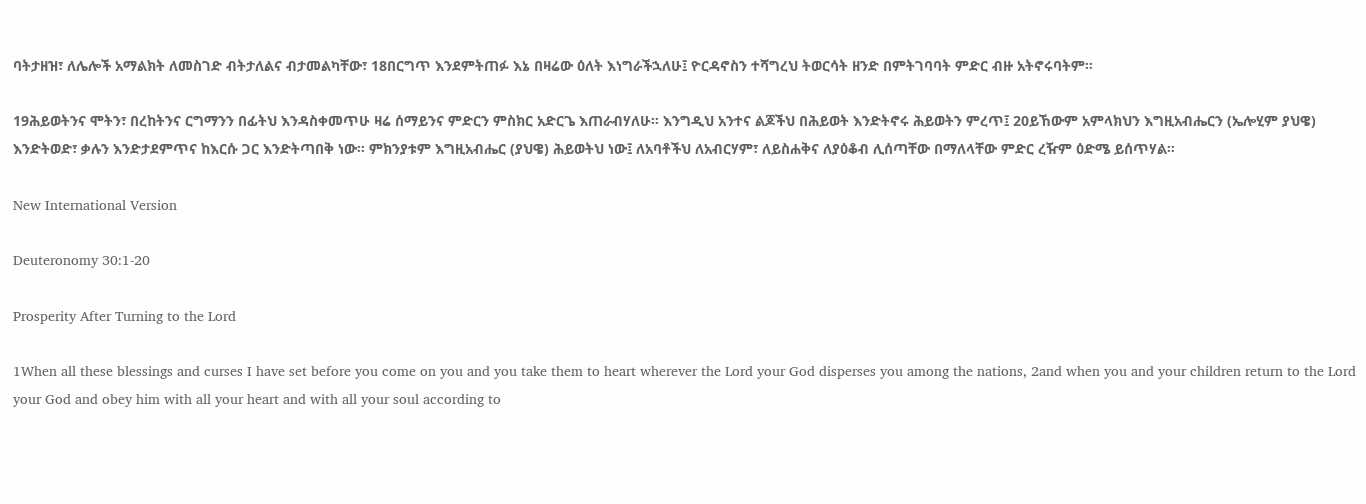ባትታዘዝ፣ ለሌሎች አማልክት ለመስገድ ብትታለልና ብታመልካቸው፣ 18በርግጥ እንደምትጠፉ እኔ በዛሬው ዕለት እነግራችኋለሁ፤ ዮርዳኖስን ተሻግረህ ትወርሳት ዘንድ በምትገባባት ምድር ብዙ አትኖሩባትም።

19ሕይወትንና ሞትን፣ በረከትንና ርግማንን በፊትህ እንዳስቀመጥሁ ዛሬ ሰማይንና ምድርን ምስክር አድርጌ እጠራብሃለሁ። እንግዲህ አንተና ልጆችህ በሕይወት እንድትኖሩ ሕይወትን ምረጥ፤ 20ይኸውም አምላክህን እግዚአብሔርን (ኤሎሂም ያህዌ) እንድትወድ፣ ቃሉን እንድታደምጥና ከእርሱ ጋር እንድትጣበቅ ነው። ምክንያቱም እግዚአብሔር (ያህዌ) ሕይወትህ ነው፤ ለአባቶችህ ለአብርሃም፣ ለይስሐቅና ለያዕቆብ ሊሰጣቸው በማለላቸው ምድር ረዥም ዕድሜ ይሰጥሃል።

New International Version

Deuteronomy 30:1-20

Prosperity After Turning to the Lord

1When all these blessings and curses I have set before you come on you and you take them to heart wherever the Lord your God disperses you among the nations, 2and when you and your children return to the Lord your God and obey him with all your heart and with all your soul according to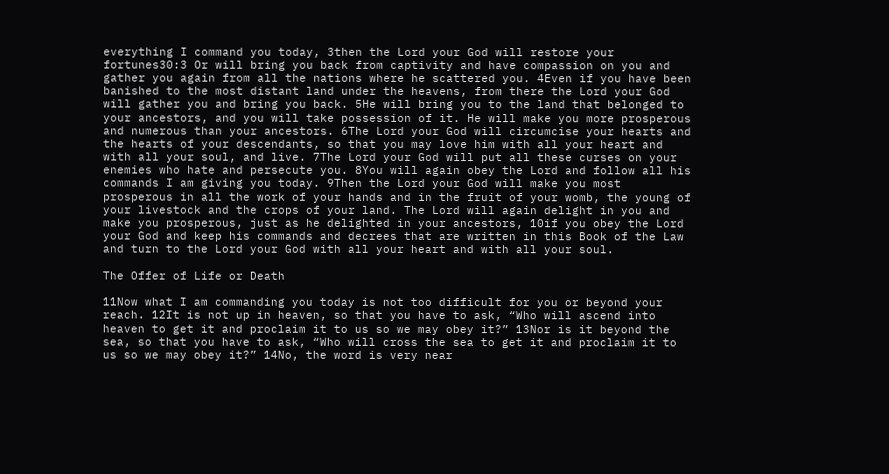everything I command you today, 3then the Lord your God will restore your fortunes30:3 Or will bring you back from captivity and have compassion on you and gather you again from all the nations where he scattered you. 4Even if you have been banished to the most distant land under the heavens, from there the Lord your God will gather you and bring you back. 5He will bring you to the land that belonged to your ancestors, and you will take possession of it. He will make you more prosperous and numerous than your ancestors. 6The Lord your God will circumcise your hearts and the hearts of your descendants, so that you may love him with all your heart and with all your soul, and live. 7The Lord your God will put all these curses on your enemies who hate and persecute you. 8You will again obey the Lord and follow all his commands I am giving you today. 9Then the Lord your God will make you most prosperous in all the work of your hands and in the fruit of your womb, the young of your livestock and the crops of your land. The Lord will again delight in you and make you prosperous, just as he delighted in your ancestors, 10if you obey the Lord your God and keep his commands and decrees that are written in this Book of the Law and turn to the Lord your God with all your heart and with all your soul.

The Offer of Life or Death

11Now what I am commanding you today is not too difficult for you or beyond your reach. 12It is not up in heaven, so that you have to ask, “Who will ascend into heaven to get it and proclaim it to us so we may obey it?” 13Nor is it beyond the sea, so that you have to ask, “Who will cross the sea to get it and proclaim it to us so we may obey it?” 14No, the word is very near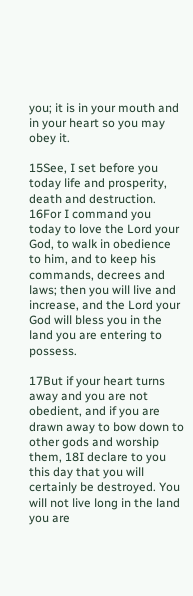you; it is in your mouth and in your heart so you may obey it.

15See, I set before you today life and prosperity, death and destruction. 16For I command you today to love the Lord your God, to walk in obedience to him, and to keep his commands, decrees and laws; then you will live and increase, and the Lord your God will bless you in the land you are entering to possess.

17But if your heart turns away and you are not obedient, and if you are drawn away to bow down to other gods and worship them, 18I declare to you this day that you will certainly be destroyed. You will not live long in the land you are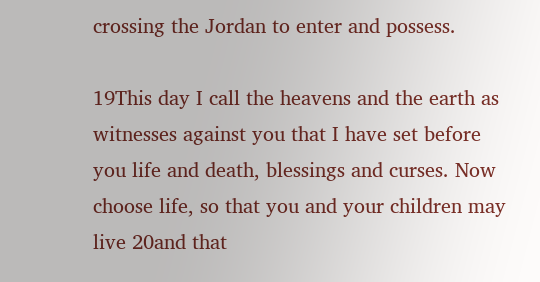crossing the Jordan to enter and possess.

19This day I call the heavens and the earth as witnesses against you that I have set before you life and death, blessings and curses. Now choose life, so that you and your children may live 20and that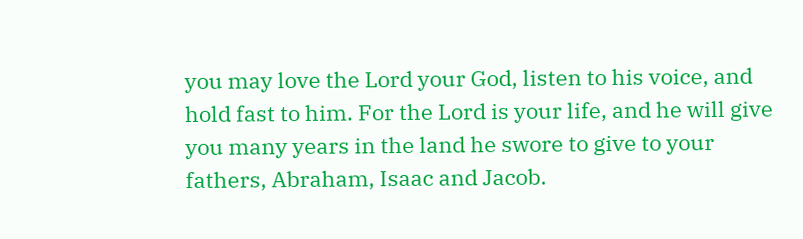you may love the Lord your God, listen to his voice, and hold fast to him. For the Lord is your life, and he will give you many years in the land he swore to give to your fathers, Abraham, Isaac and Jacob.